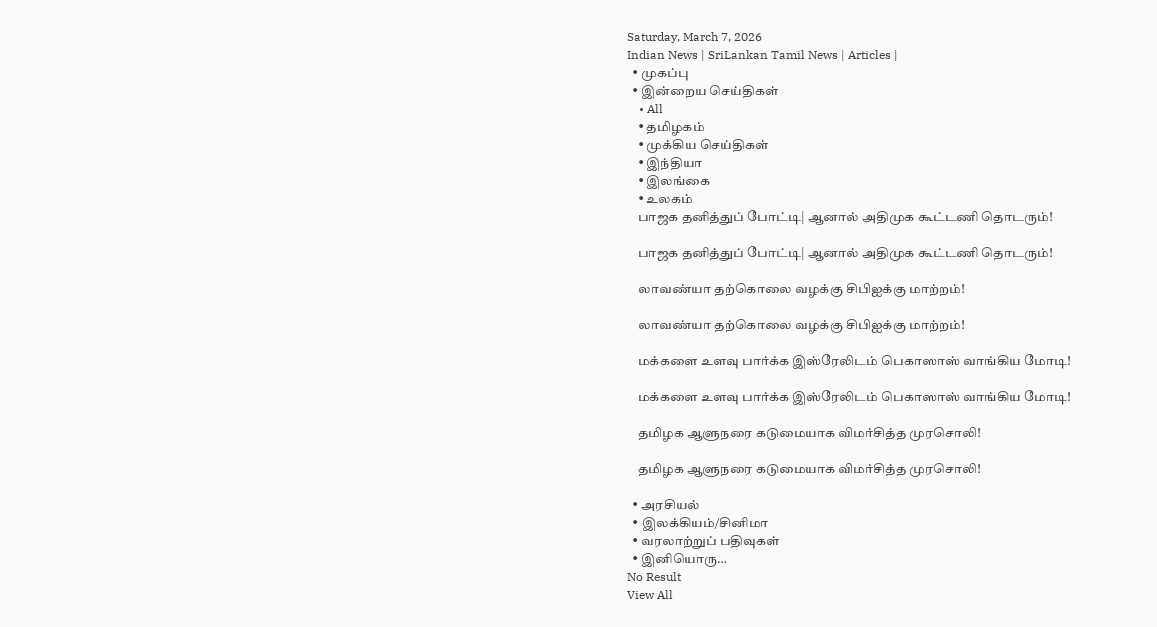Saturday, March 7, 2026
Indian News | SriLankan Tamil News | Articles |
  • முகப்பு
  • இன்றைய செய்திகள்
    • All
    • தமிழகம்
    • முக்கிய செய்திகள்
    • இந்தியா
    • இலங்கை
    • உலகம்
    பாஜக தனித்துப் போட்டி| ஆனால் அதிமுக கூட்டணி தொடரும்!

    பாஜக தனித்துப் போட்டி| ஆனால் அதிமுக கூட்டணி தொடரும்!

    லாவண்யா தற்கொலை வழக்கு சிபிஐக்கு மாற்றம்!

    லாவண்யா தற்கொலை வழக்கு சிபிஐக்கு மாற்றம்!

    மக்களை உளவு பார்க்க இஸ்ரேலிடம் பெகாஸாஸ் வாங்கிய மோடி!

    மக்களை உளவு பார்க்க இஸ்ரேலிடம் பெகாஸாஸ் வாங்கிய மோடி!

    தமிழக ஆளுநரை கடுமையாக விமர்சித்த முரசொலி!

    தமிழக ஆளுநரை கடுமையாக விமர்சித்த முரசொலி!

  • அரசியல்
  • இலக்கியம்/சினிமா
  • வரலாற்றுப் பதிவுகள்
  • இனியொரு…
No Result
View All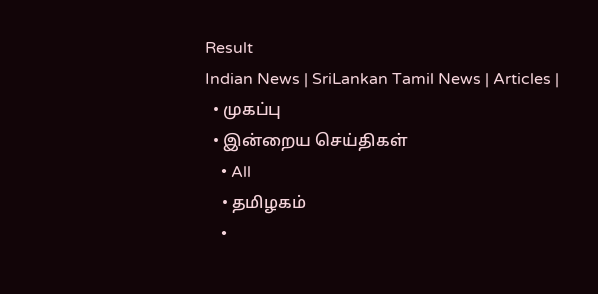Result
Indian News | SriLankan Tamil News | Articles |
  • முகப்பு
  • இன்றைய செய்திகள்
    • All
    • தமிழகம்
    •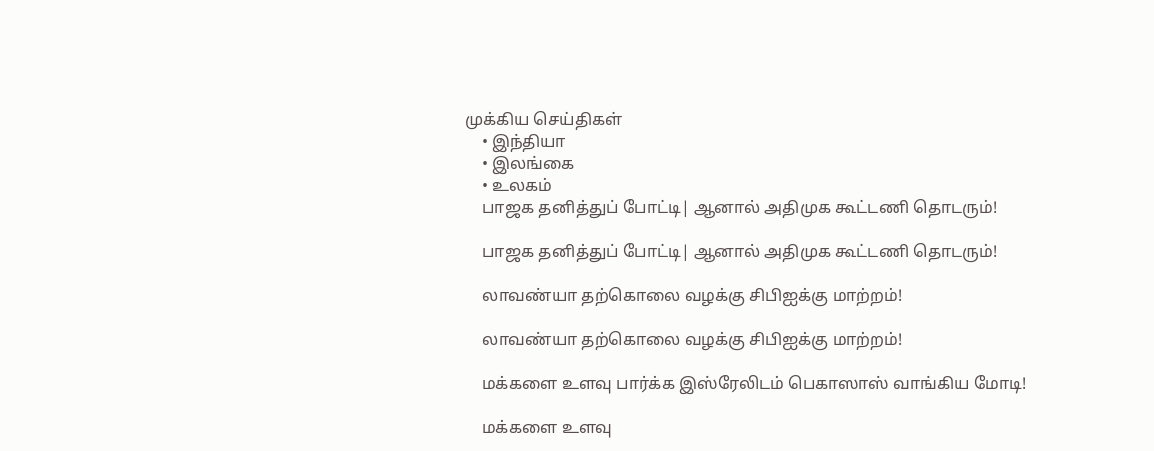முக்கிய செய்திகள்
    • இந்தியா
    • இலங்கை
    • உலகம்
    பாஜக தனித்துப் போட்டி| ஆனால் அதிமுக கூட்டணி தொடரும்!

    பாஜக தனித்துப் போட்டி| ஆனால் அதிமுக கூட்டணி தொடரும்!

    லாவண்யா தற்கொலை வழக்கு சிபிஐக்கு மாற்றம்!

    லாவண்யா தற்கொலை வழக்கு சிபிஐக்கு மாற்றம்!

    மக்களை உளவு பார்க்க இஸ்ரேலிடம் பெகாஸாஸ் வாங்கிய மோடி!

    மக்களை உளவு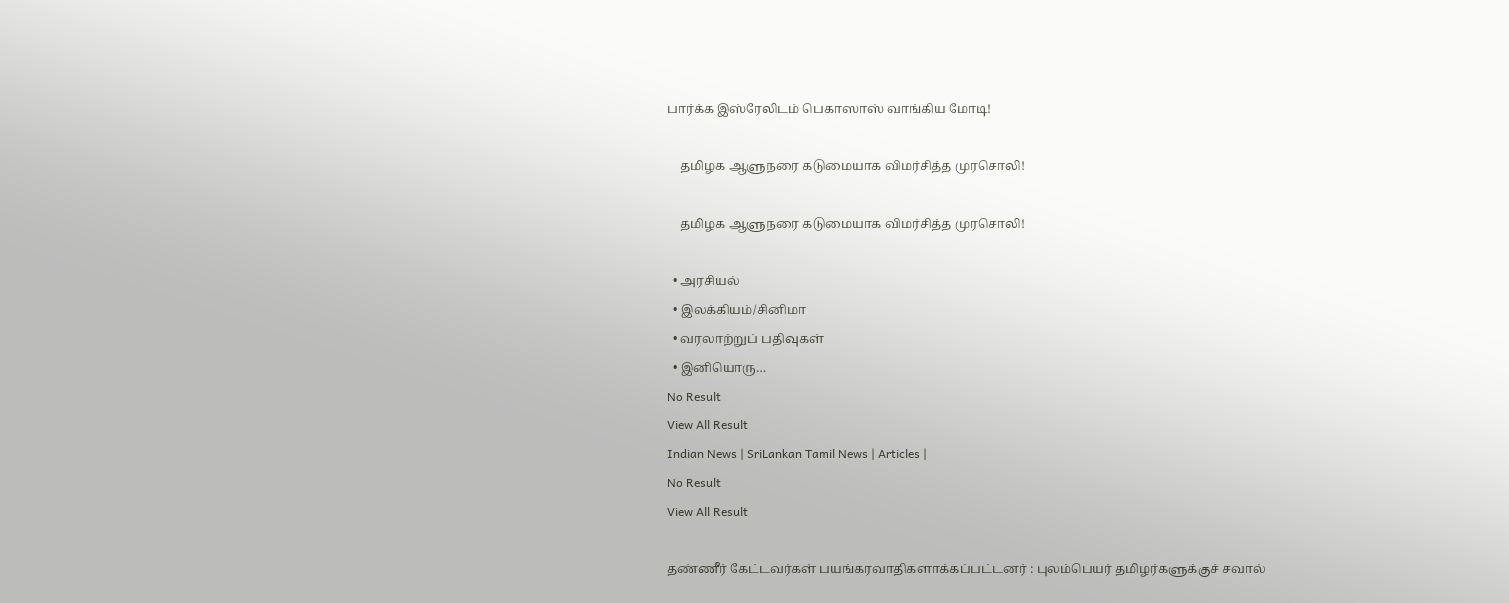பார்க்க இஸ்ரேலிடம் பெகாஸாஸ் வாங்கிய மோடி!

    தமிழக ஆளுநரை கடுமையாக விமர்சித்த முரசொலி!

    தமிழக ஆளுநரை கடுமையாக விமர்சித்த முரசொலி!

  • அரசியல்
  • இலக்கியம்/சினிமா
  • வரலாற்றுப் பதிவுகள்
  • இனியொரு…
No Result
View All Result
Indian News | SriLankan Tamil News | Articles |
No Result
View All Result

தண்ணீர் கேட்டவர்கள் பயங்கரவாதிகளாக்கப்பட்டனர் : புலம்பெயர் தமிழர்களுக்குச் சவால்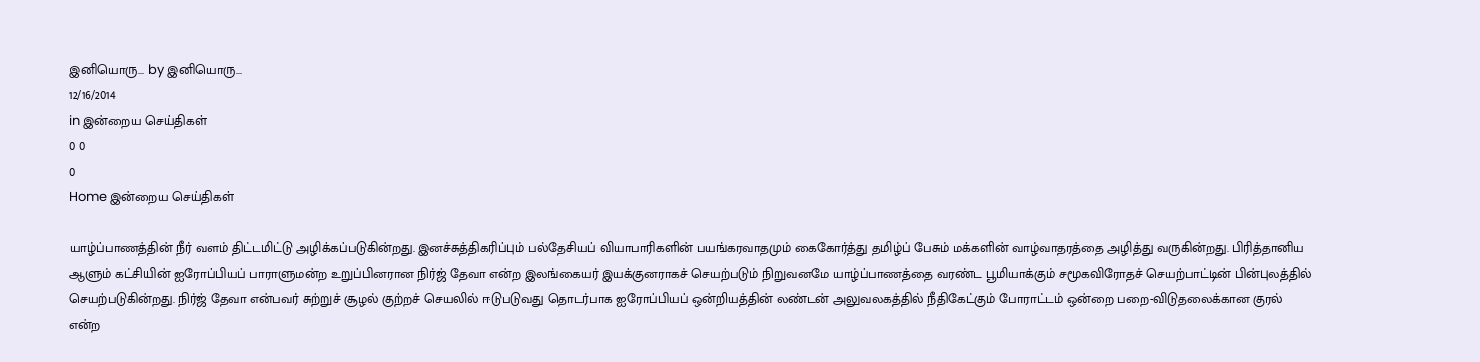இனியொரு... by இனியொரு...
12/16/2014
in இன்றைய செய்திகள்
0 0
0
Home இன்றைய செய்திகள்

யாழ்ப்பாணத்தின் நீர் வளம் திட்டமிட்டு அழிக்கப்படுகின்றது. இனச்சுத்திகரிப்பும் பல்தேசியப் வியாபாரிகளின் பயங்கரவாதமும் கைகோர்த்து தமிழ்ப் பேசும் மக்களின் வாழ்வாதரத்தை அழித்து வருகின்றது. பிரித்தானிய ஆளும் கட்சியின் ஐரோப்பியப் பாராளுமன்ற உறுப்பினரான நிர்ஜ் தேவா என்ற இலங்கையர் இயக்குனராகச் செயற்படும் நிறுவனமே யாழ்ப்பாணத்தை வரண்ட பூமியாக்கும் சமூகவிரோதச் செயற்பாட்டின் பின்புலத்தில் செயற்படுகின்றது. நிர்ஜ் தேவா என்பவர் சுற்றுச் சூழல் குற்றச் செயலில் ஈடுபடுவது தொடர்பாக ஐரோப்பியப் ஒன்றியத்தின் லண்டன் அலுவலகத்தில் நீதிகேட்கும் போராட்டம் ஒன்றை பறை-விடுதலைக்கான குரல் என்ற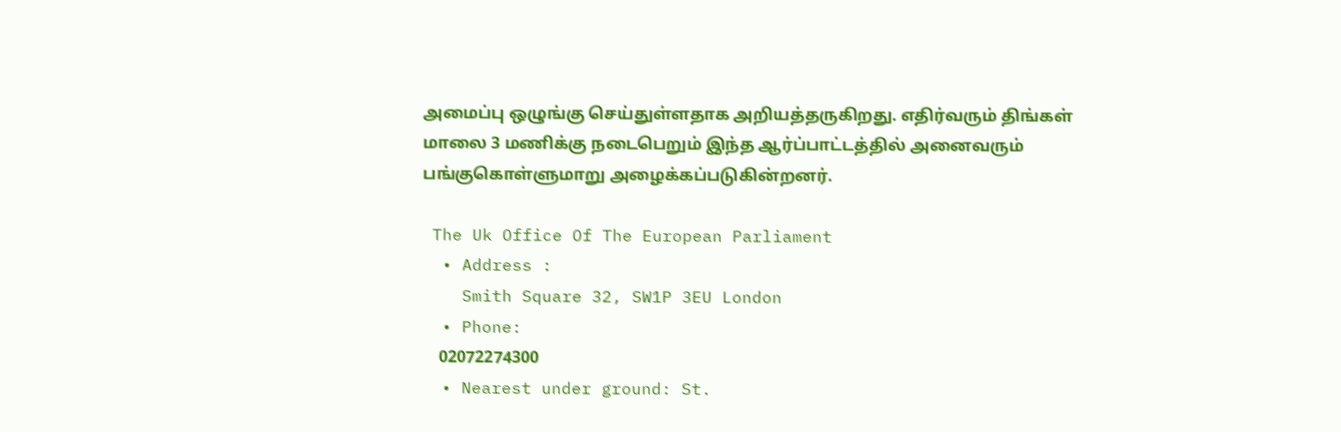அமைப்பு ஒழுங்கு செய்துள்ளதாக அறியத்தருகிறது. எதிர்வரும் திங்கள் மாலை 3 மணிக்கு நடைபெறும் இந்த ஆர்ப்பாட்டத்தில் அனைவரும் பங்குகொள்ளுமாறு அழைக்கப்படுகின்றனர்.

 The Uk Office Of The European Parliament
  • Address :
    Smith Square 32, SW1P 3EU London
  • Phone:
    02072274300
  • Nearest under ground: St.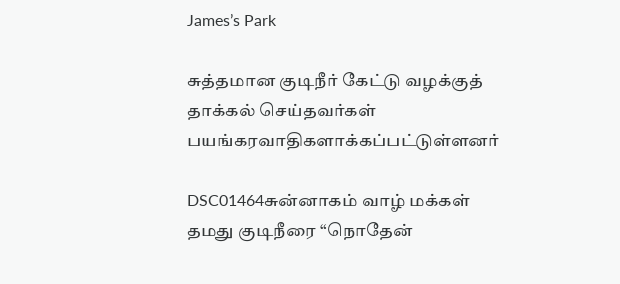James’s Park

சுத்தமான குடிநீர் கேட்டு வழக்குத் தாக்கல் செய்தவர்கள் பயங்கரவாதிகளாக்கப்பட்டுள்ளனர்

DSC01464சுன்னாகம் வாழ் மக்கள் தமது குடிநீரை “நொதேன்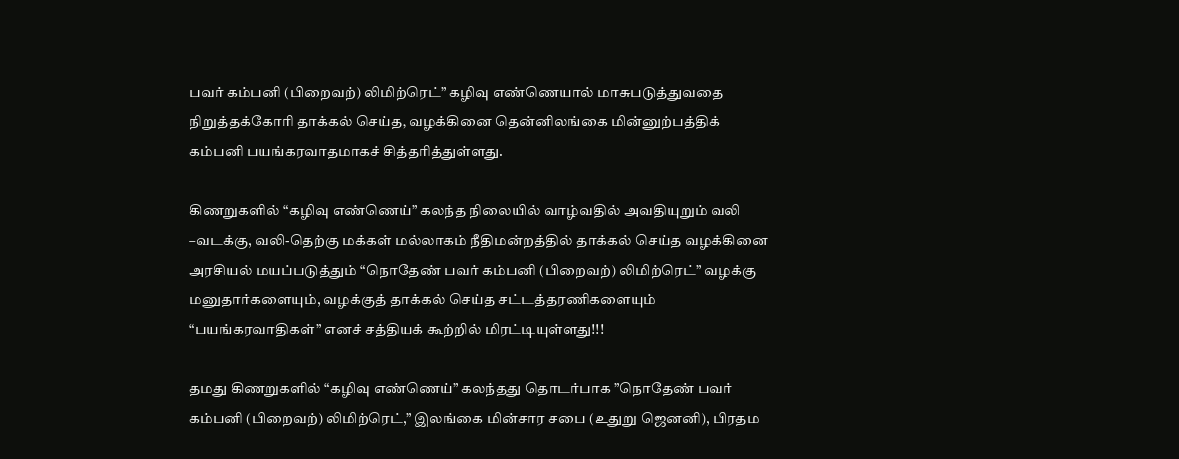பவர் கம்பனி (பிறைவற்) லிமிற்ரெட்” கழிவு எண்ணெயால் மாசுபடுத்துவதை நிறுத்தக்கோரி தாக்கல் செய்த‚ வழக்கினை தென்னிலங்கை மின்னுற்பத்திக் கம்பனி பயங்கரவாதமாகச் சித்தரித்துள்ளது.

கிணறுகளில் “கழிவு எண்ணெய்” கலந்த நிலையில் வாழ்வதில் அவதியுறும் வலி –வடக்கு, வலி-தெற்கு மக்கள் மல்லாகம் நீதிமன்றத்தில் தாக்கல் செய்த வழக்கினை அரசியல் மயப்படுத்தும் “நொதேண் பவர் கம்பனி (பிறைவற்) லிமிற்ரெட்” வழக்கு மனுதார்களையும், வழக்குத் தாக்கல் செய்த சட்டத்தரணிகளையும் “பயங்கரவாதிகள்” எனச் சத்தியக் கூற்றில் மிரட்டியுள்ளது!!!

தமது கிணறுகளில் “கழிவு எண்ணெய்” கலந்தது தொடர்பாக ”நொதேண் பவர் கம்பனி (பிறைவற்) லிமிற்ரெட்,” இலங்கை மின்சார சபை (உதுறு ஜெனனி), பிரதம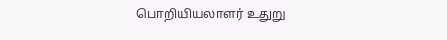பொறியியலாளர் உதுறு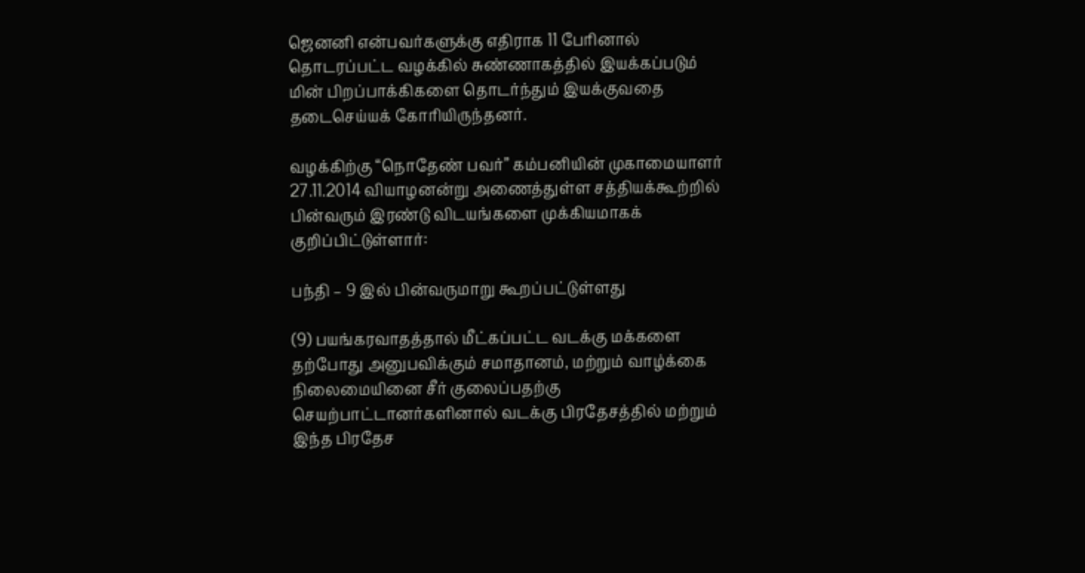ஜெனனி என்பவர்களுக்கு எதிராக 11 பேரினால் தொடரப்பட்ட வழக்கில் சுண்ணாகத்தில் இயக்கப்படும் மின் பிறப்பாக்கிகளை தொடர்ந்தும் இயக்குவதை தடைசெய்யக் கோரியிருந்தனர்.

வழக்கிற்கு “நொதேண் பவர்” கம்பனியின் முகாமையாளர் 27.11.2014 வியாழனன்று அணைத்துள்ள சத்தியக்கூற்றில் பின்வரும் இரண்டு விடயங்களை முக்கியமாகக் குறிப்பிட்டுள்ளார்:

பந்தி – 9 இல் பின்வருமாறு கூறப்பட்டுள்ளது

(9) பயங்கரவாதத்தால் மீட்கப்பட்ட வடக்கு மக்களை தற்போது அனுபவிக்கும் சமாதானம், மற்றும் வாழ்க்கை நிலைமையினை சீர் குலைப்பதற்கு செயற்பாட்டானர்களினால் வடக்கு பிரதேசத்தில் மற்றும் இந்த பிரதேச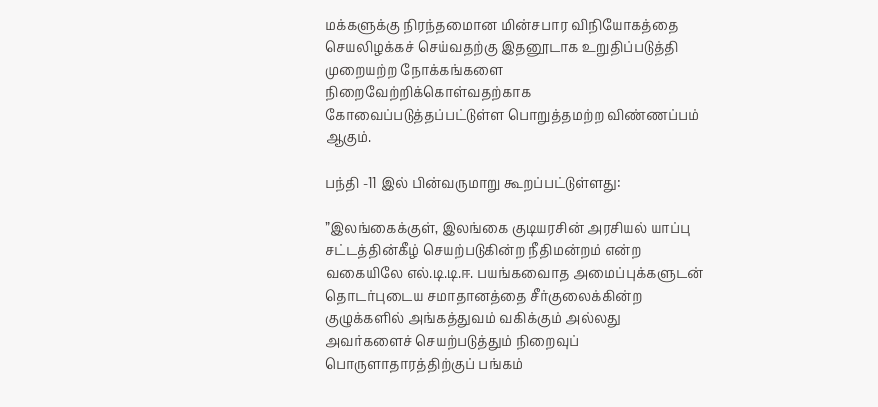மக்களுக்கு நிரந்தமைான மின்சபார விநியோகத்தை செயலிழக்கச் செய்வதற்கு இதனூடாக உறுதிப்படுத்தி முறையற்ற நோக்கங்களை நிறைவேற்றிக்கொள்வதற்காக கோவைப்படுத்தப்பட்டுள்ள பொறுத்தமற்ற விண்ணப்பம் ஆகும்.

பந்தி -11 இல் பின்வருமாறு கூறப்பட்டுள்ளது:

”இலங்கைக்குள், இலங்கை குடியரசின் அரசியல் யாப்பு சட்டத்தின்கீழ் செயற்படுகின்ற நீதிமன்றம் என்ற வகையிலே எல்.டி.டி.ஈ. பயங்கவைாத அமைப்புக்களுடன் தொடர்புடைய சமாதானத்தை சீர்குலைக்கின்ற குழுக்களில் அங்கத்துவம் வகிக்கும் அல்லது அவர்களைச் செயற்படுத்தும் நிறைவுப் பொருளாதாரத்திற்குப் பங்கம்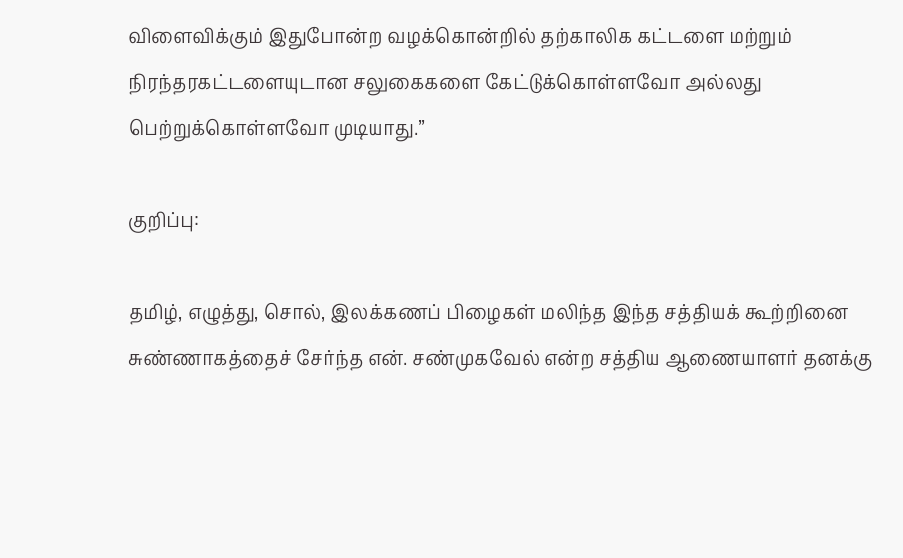விளைவிக்கும் இதுபோன்ற வழக்கொன்றில் தற்காலிக கட்டளை மற்றும் நிரந்தரகட்டளையுடான சலுகைகளை கேட்டுக்கொள்ளவோ அல்லது பெற்றுக்கொள்ளவோ முடியாது.”

குறிப்பு:

தமிழ், எழுத்து, சொல், இலக்கணப் பிழைகள் மலிந்த இந்த சத்தியக் கூற்றினை சுண்ணாகத்தைச் சேர்ந்த என். சண்முகவேல் என்ற சத்திய ஆணையாளர் தனக்கு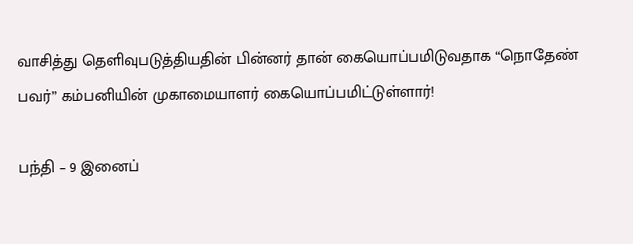வாசித்து தெளிவுபடுத்தியதின் பின்னர் தான் கையொப்பமிடுவதாக “நொதேண் பவர்” கம்பனியின் முகாமையாளர் கையொப்பமிட்டுள்ளார்!

பந்தி – 9 இனைப்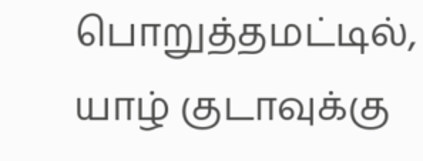பொறுத்தமட்டில், யாழ் குடாவுக்கு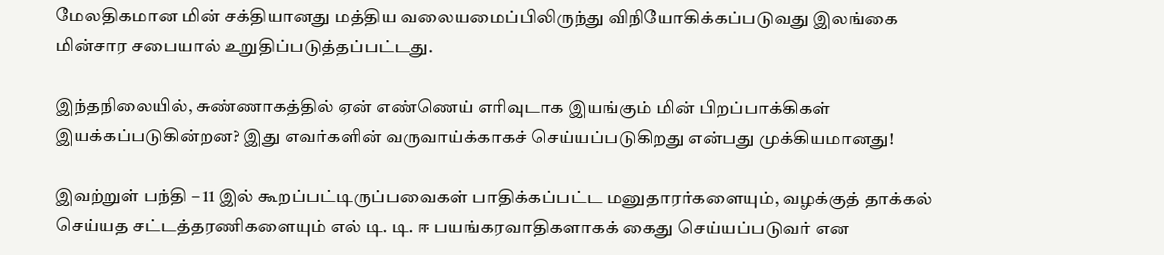மேலதிகமான மின் சக்தியானது மத்திய வலையமைப்பிலிருந்து விநியோகிக்கப்படுவது இலங்கை மின்சார சபையால் உறுதிப்படுத்தப்பட்டது.

இந்தநிலையில், சுண்ணாகத்தில் ஏன் எண்ணெய் எரிவுடாக இயங்கும் மின் பிறப்பாக்கிகள் இயக்கப்படுகின்றன? இது எவர்களின் வருவாய்க்காகச் செய்யப்படுகிறது என்பது முக்கியமானது!

இவற்றுள் பந்தி – 11 இல் கூறப்பட்டிருப்பவைகள் பாதிக்கப்பட்ட மனுதாரர்களையும், வழக்குத் தாக்கல் செய்யத சட்டத்தரணிகளையும் எல் டி. டி. ஈ பயங்கரவாதிகளாகக் கைது செய்யப்படுவர் என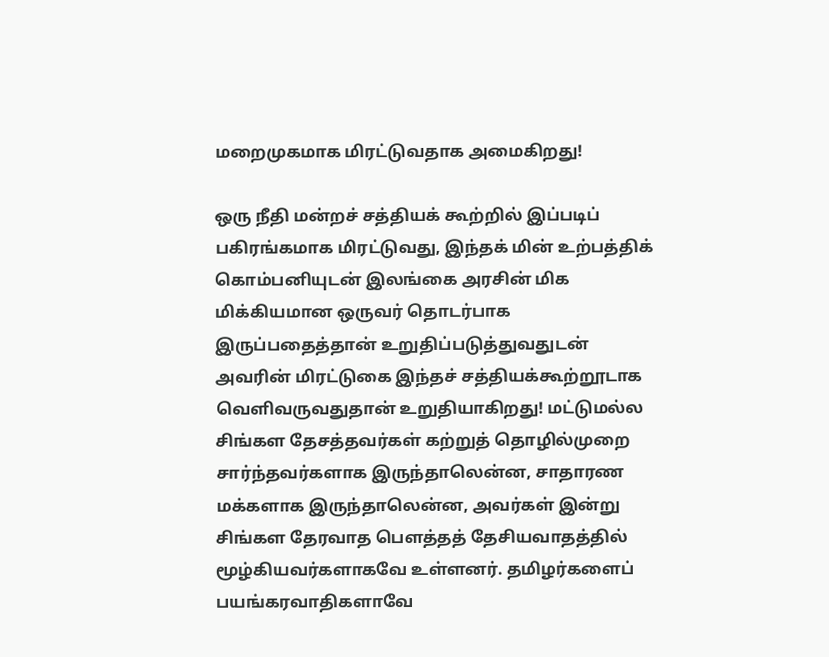மறைமுகமாக மிரட்டுவதாக அமைகிறது!

ஒரு நீதி மன்றச் சத்தியக் கூற்றில் இப்படிப் பகிரங்கமாக மிரட்டுவது, இந்தக் மின் உற்பத்திக் கொம்பனியுடன் இலங்கை அரசின் மிக மிக்கியமான ஒருவர் தொடர்பாக இருப்பதைத்தான் உறுதிப்படுத்துவதுடன் அவரின் மிரட்டுகை இந்தச் சத்தியக்கூற்றூடாக வெளிவருவதுதான் உறுதியாகிறது! மட்டுமல்ல சிங்கள தேசத்தவர்கள் கற்றுத் தொழில்முறை சார்ந்தவர்களாக இருந்தாலென்ன, சாதாரண மக்களாக இருந்தாலென்ன, அவர்கள் இன்று சிங்கள தேரவாத பௌத்தத் தேசியவாதத்தில் மூழ்கியவர்களாகவே உள்ளனர். தமிழர்களைப் பயங்கரவாதிகளாவே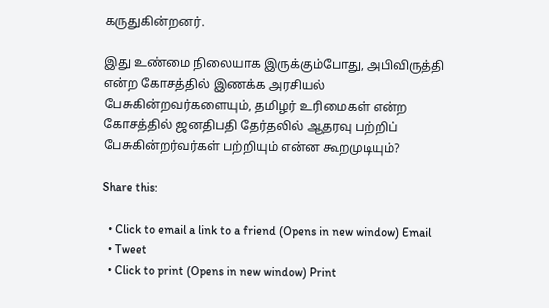கருதுகின்றனர்.

இது உண்மை நிலையாக இருக்கும்போது, அபிவிருத்தி என்ற கோசத்தில் இணக்க அரசியல் பேசுகின்றவர்களையும், தமிழர் உரிமைகள் என்ற கோசத்தில் ஜனதிபதி தேர்தலில் ஆதரவு பற்றிப் பேசுகின்றர்வர்கள் பற்றியும் என்ன கூறமுடியும்?

Share this:

  • Click to email a link to a friend (Opens in new window) Email
  • Tweet
  • Click to print (Opens in new window) Print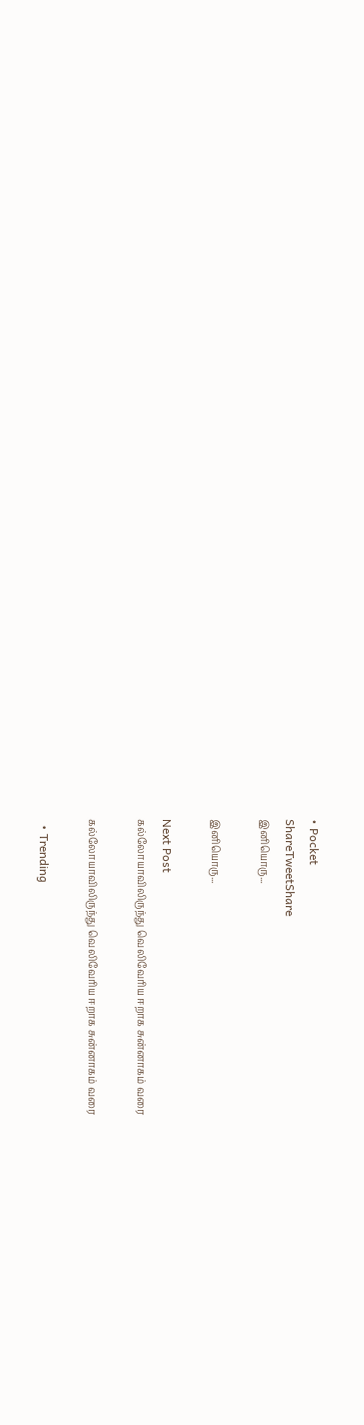• Pocket
ShareTweetShare
இனியொரு...

இனியொரு...

Next Post
கல்லோயாவிலிருந்து வெலிவேரிய ஈறாக சுன்னாகம் வரை

கல்லோயாவிலிருந்து வெலிவேரிய ஈறாக சுன்னாகம் வரை

  • Trending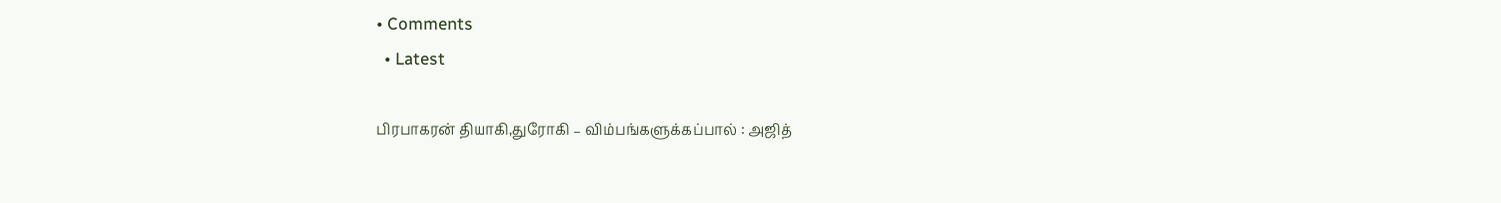• Comments
  • Latest

பிரபாகரன் தியாகி,துரோகி – விம்பங்களுக்கப்பால் : அஜித்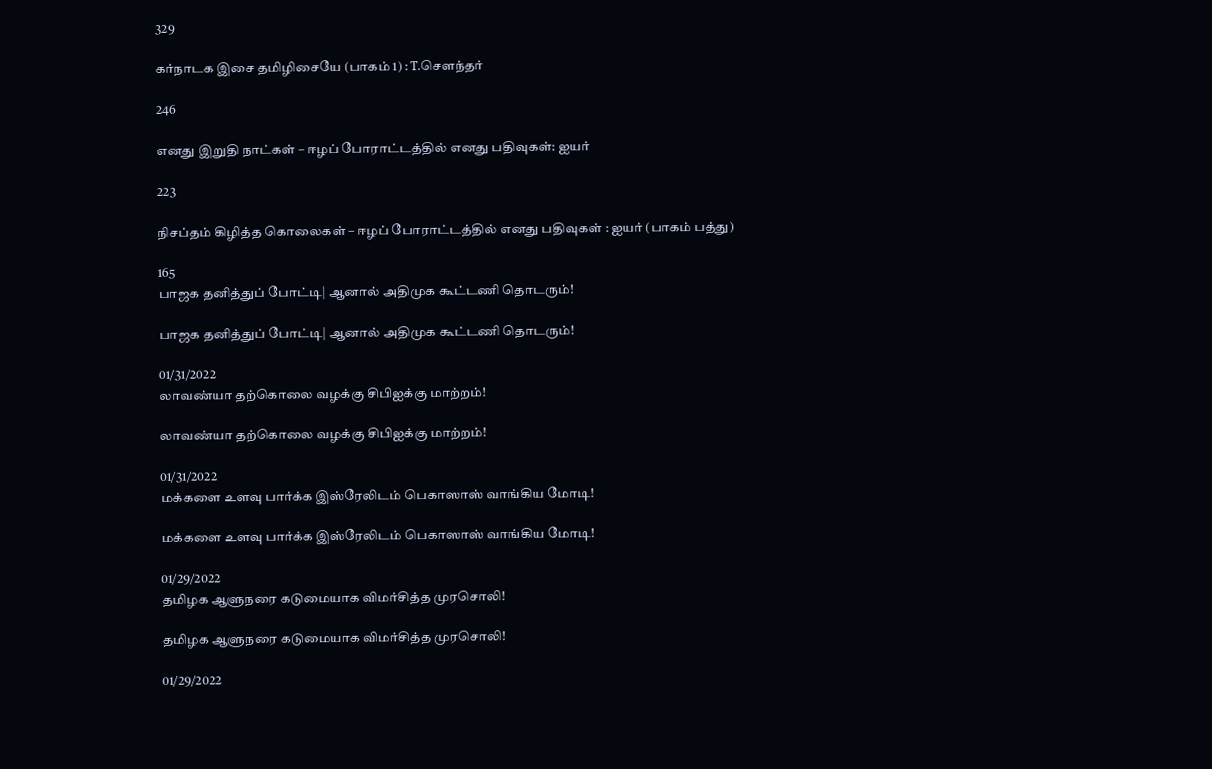329

கர்நாடக இசை தமிழிசையே (பாகம் 1) : T.செளந்தர்

246

எனது இறுதி நாட்கள் – ஈழப் போராட்டத்தில் எனது பதிவுகள்: ஐயர்

223

நிசப்தம் கிழித்த கொலைகள் – ஈழப் போராட்டத்தில் எனது பதிவுகள் : ஐயர் (பாகம் பத்து)

165
பாஜக தனித்துப் போட்டி| ஆனால் அதிமுக கூட்டணி தொடரும்!

பாஜக தனித்துப் போட்டி| ஆனால் அதிமுக கூட்டணி தொடரும்!

01/31/2022
லாவண்யா தற்கொலை வழக்கு சிபிஐக்கு மாற்றம்!

லாவண்யா தற்கொலை வழக்கு சிபிஐக்கு மாற்றம்!

01/31/2022
மக்களை உளவு பார்க்க இஸ்ரேலிடம் பெகாஸாஸ் வாங்கிய மோடி!

மக்களை உளவு பார்க்க இஸ்ரேலிடம் பெகாஸாஸ் வாங்கிய மோடி!

01/29/2022
தமிழக ஆளுநரை கடுமையாக விமர்சித்த முரசொலி!

தமிழக ஆளுநரை கடுமையாக விமர்சித்த முரசொலி!

01/29/2022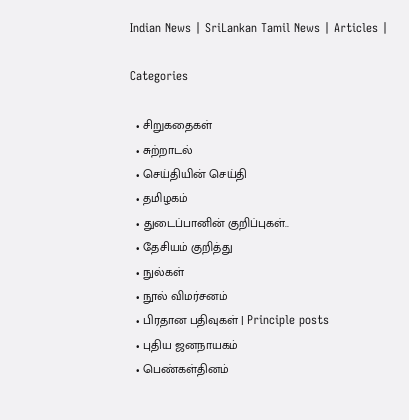Indian News | SriLankan Tamil News | Articles |

Categories

  • சிறுகதைகள்
  • சுற்றாடல்
  • செய்தியின் செய்தி
  • தமிழகம்
  • துடைப்பானின் குறிப்புகள்..
  • தேசியம் குறித்து
  • நுல்கள்
  • நூல் விமர்சனம்
  • பிரதான பதிவுகள் | Principle posts
  • புதிய ஜனநாயகம்
  • பெண்கள்தினம்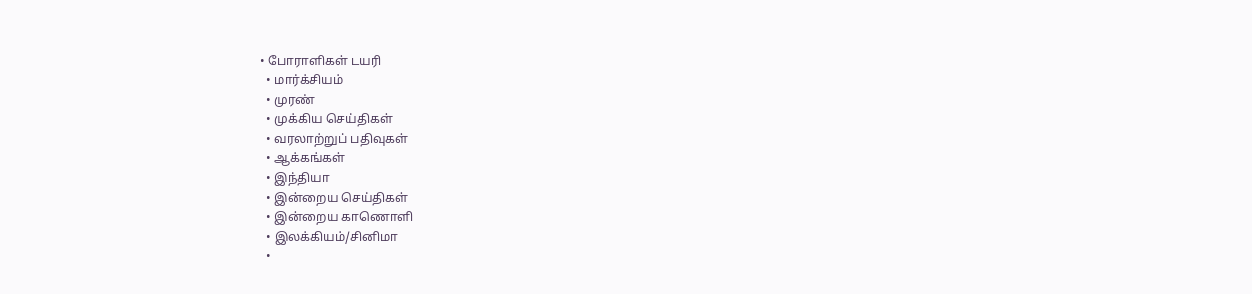• போராளிகள் டயரி
  • மார்க்சியம்
  • முரண்
  • முக்கிய செய்திகள்
  • வரலாற்றுப் பதிவுகள்
  • ஆக்கங்கள்
  • இந்தியா
  • இன்றைய செய்திகள்
  • இன்றைய காணொளி
  • இலக்கியம்/சினிமா
  •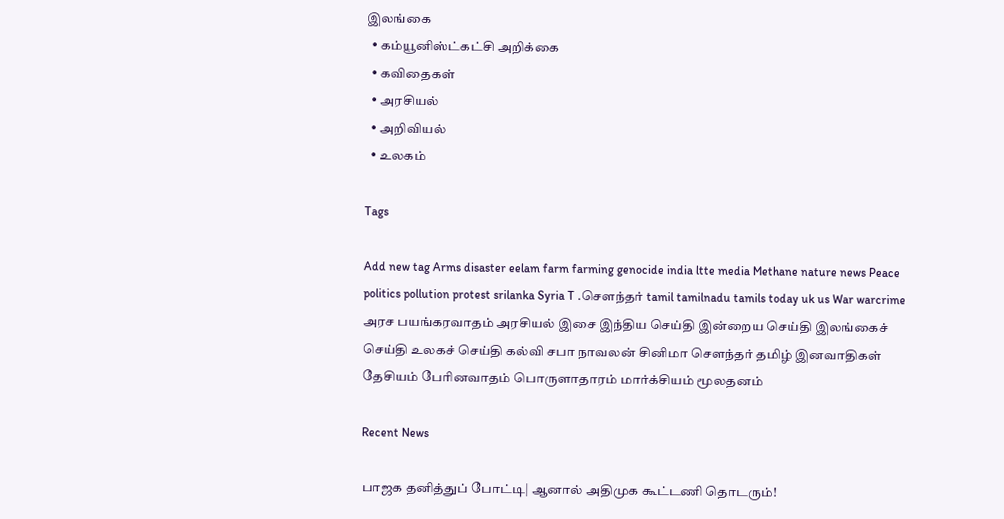இலங்கை
  • கம்யூனிஸ்ட்கட்சி அறிக்கை
  • கவிதைகள்
  • அரசியல்
  • அறிவியல்
  • உலகம்

Tags

Add new tag Arms disaster eelam farm farming genocide india ltte media Methane nature news Peace politics pollution protest srilanka Syria T .சௌந்தர் tamil tamilnadu tamils today uk us War warcrime அரச பயங்கரவாதம் அரசியல் இசை இந்திய செய்தி இன்றைய செய்தி இலங்கைச் செய்தி உலகச் செய்தி கல்வி சபா நாவலன் சினிமா சௌந்தர் தமிழ் இனவாதிகள் தேசியம் பேரினவாதம் பொருளாதாரம் மார்க்சியம் மூலதனம்

Recent News

பாஜக தனித்துப் போட்டி| ஆனால் அதிமுக கூட்டணி தொடரும்!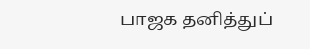பாஜக தனித்துப்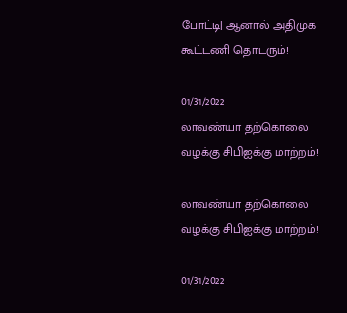போட்டி| ஆனால் அதிமுக கூட்டணி தொடரும்!

01/31/2022
லாவண்யா தற்கொலை வழக்கு சிபிஐக்கு மாற்றம்!

லாவண்யா தற்கொலை வழக்கு சிபிஐக்கு மாற்றம்!

01/31/2022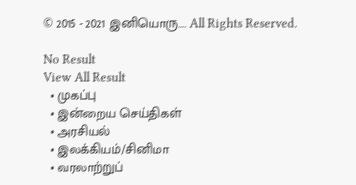© 2015 - 2021 இனியொரு…. All Rights Reserved.

No Result
View All Result
  • முகப்பு
  • இன்றைய செய்திகள்
  • அரசியல்
  • இலக்கியம்/சினிமா
  • வரலாற்றுப்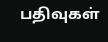பதிவுகள்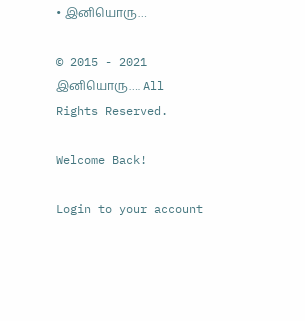• இனியொரு…

© 2015 - 2021 இனியொரு…. All Rights Reserved.

Welcome Back!

Login to your account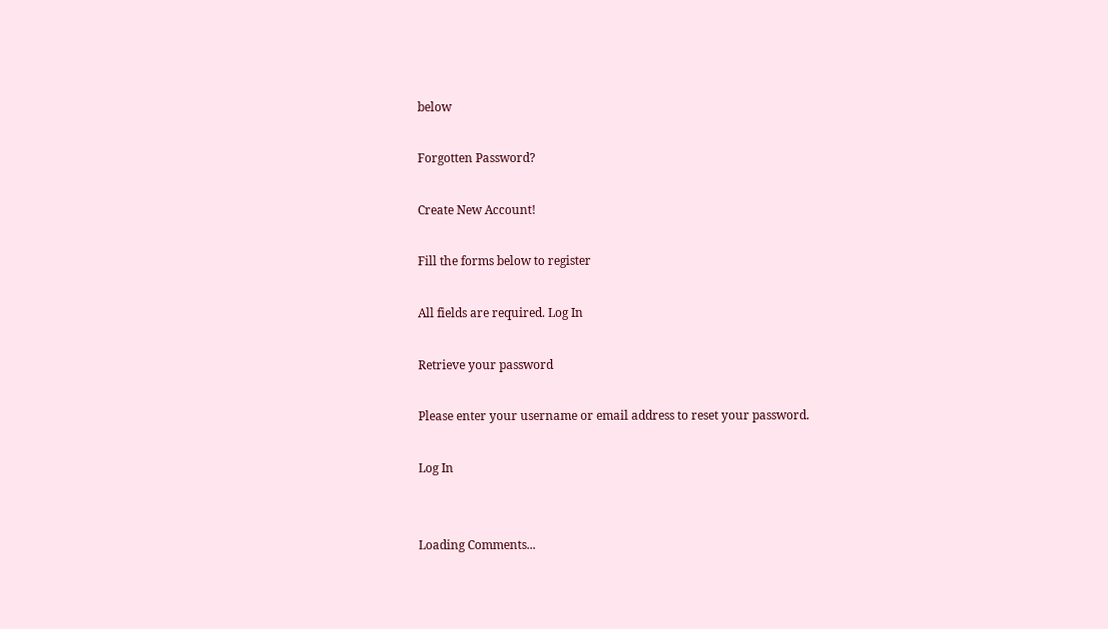below

Forgotten Password?

Create New Account!

Fill the forms below to register

All fields are required. Log In

Retrieve your password

Please enter your username or email address to reset your password.

Log In


Loading Comments...